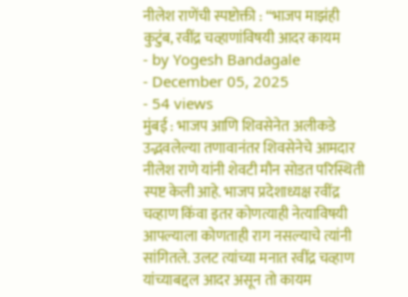नीलेश राणेंची स्पष्टोक्ती : “भाजप माझंही कुटुंब, रवींद्र चव्हाणांविषयी आदर कायम
- by Yogesh Bandagale
- December 05, 2025
- 54 views
मुंबई : भाजप आणि शिवसेनेत अलीकडे उद्भवलेल्या तणावानंतर शिवसेनेचे आमदार नीलेश राणे यांनी शेवटी मौन सोडत परिस्थिती स्पष्ट केली आहे. भाजप प्रदेशाध्यक्ष रवींद्र चव्हाण किंवा इतर कोणत्याही नेत्याविषयी आपल्याला कोणताही राग नसल्याचे त्यांनी सांगितले. उलट त्यांच्या मनात रवींद्र चव्हाण यांच्याबद्दल आदर असून तो कायम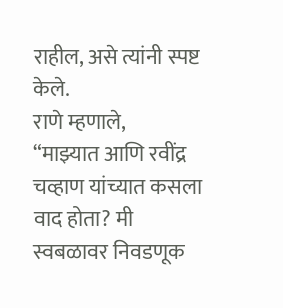राहील, असे त्यांनी स्पष्ट केले.
राणे म्हणाले,
“माझ्यात आणि रवींद्र चव्हाण यांच्यात कसला वाद होता? मी स्वबळावर निवडणूक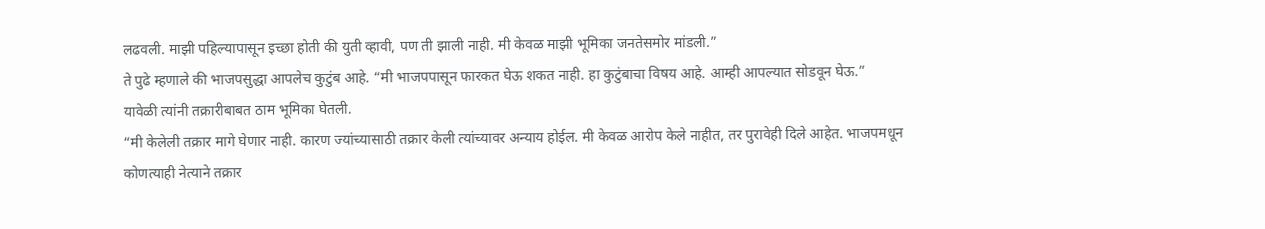लढवली. माझी पहिल्यापासून इच्छा होती की युती व्हावी, पण ती झाली नाही. मी केवळ माझी भूमिका जनतेसमोर मांडली.”
ते पुढे म्हणाले की भाजपसुद्धा आपलेच कुटुंब आहे. “मी भाजपपासून फारकत घेऊ शकत नाही. हा कुटुंबाचा विषय आहे. आम्ही आपल्यात सोडवून घेऊ.”
यावेळी त्यांनी तक्रारीबाबत ठाम भूमिका घेतली.
“मी केलेली तक्रार मागे घेणार नाही. कारण ज्यांच्यासाठी तक्रार केली त्यांच्यावर अन्याय होईल. मी केवळ आरोप केले नाहीत, तर पुरावेही दिले आहेत. भाजपमधून कोणत्याही नेत्याने तक्रार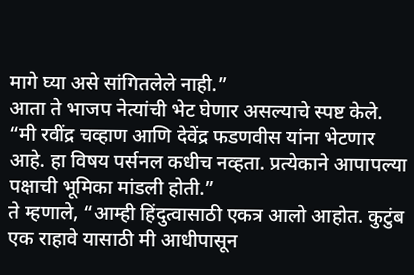मागे घ्या असे सांगितलेले नाही.”
आता ते भाजप नेत्यांची भेट घेणार असल्याचे स्पष्ट केले.
“मी रवींद्र चव्हाण आणि देवेंद्र फडणवीस यांना भेटणार आहे. हा विषय पर्सनल कधीच नव्हता. प्रत्येकाने आपापल्या पक्षाची भूमिका मांडली होती.”
ते म्हणाले, “आम्ही हिंदुत्वासाठी एकत्र आलो आहोत. कुटुंब एक राहावे यासाठी मी आधीपासून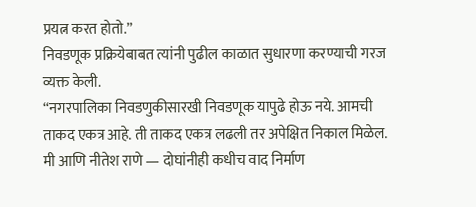प्रयत्न करत होतो.”
निवडणूक प्रक्रियेबाबत त्यांनी पुढील काळात सुधारणा करण्याची गरज व्यक्त केली.
“नगरपालिका निवडणुकीसारखी निवडणूक यापुढे होऊ नये. आमची ताकद एकत्र आहे. ती ताकद एकत्र लढली तर अपेक्षित निकाल मिळेल. मी आणि नीतेश राणे — दोघांनीही कधीच वाद निर्माण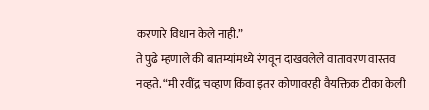करणारे विधान केले नाही.”
ते पुढे म्हणाले की बातम्यांमध्ये रंगवून दाखवलेले वातावरण वास्तव नव्हते. “मी रवींद्र चव्हाण किंवा इतर कोणावरही वैयक्तिक टीका केली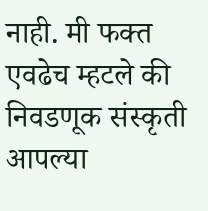नाही. मी फक्त एवढेच म्हटले की निवडणूक संस्कृती आपल्या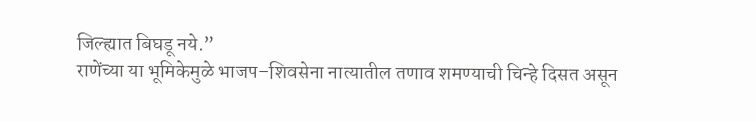जिल्ह्यात बिघडू नये.”
राणेंच्या या भूमिकेमुळे भाजप–शिवसेना नात्यातील तणाव शमण्याची चिन्हे दिसत असून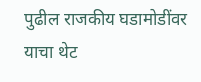पुढील राजकीय घडामोडींवर याचा थेट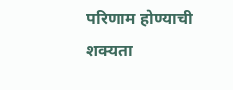परिणाम होण्याची शक्यता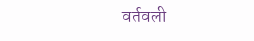वर्तवली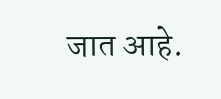जात आहे.